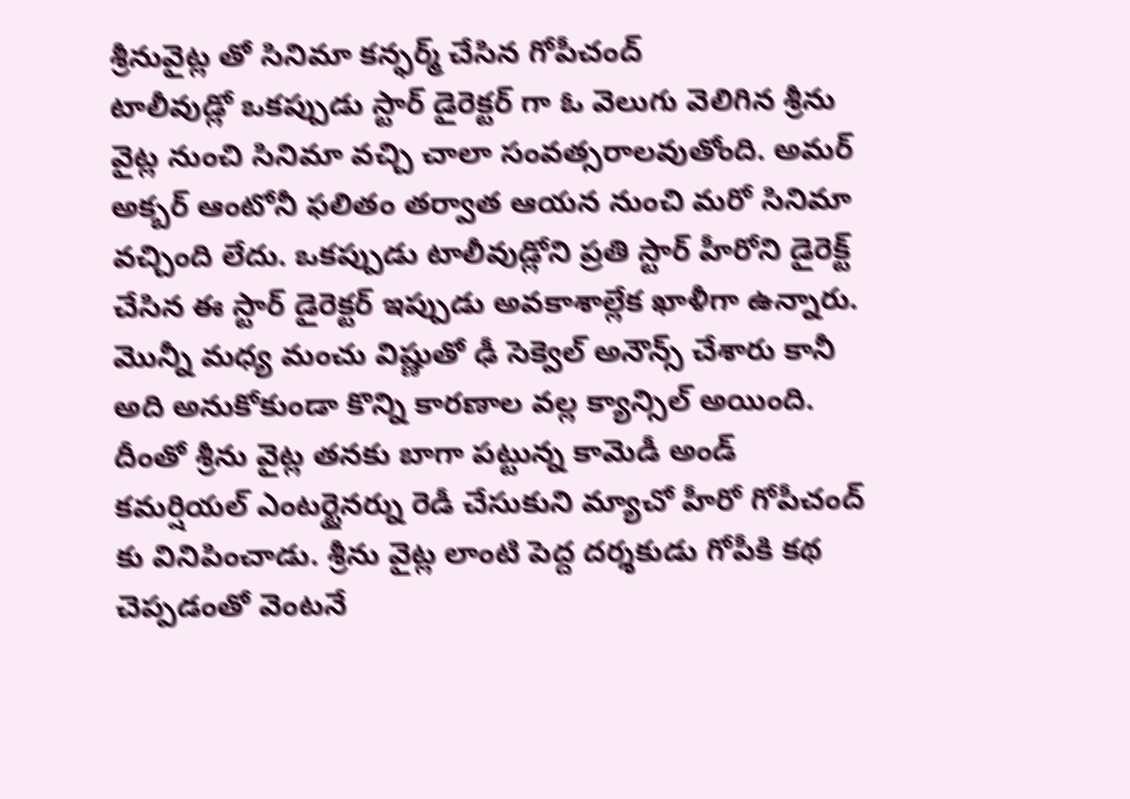శ్రీనువైట్ల తో సినిమా కన్ఫర్మ్ చేసిన గోపీచంద్
టాలీవుడ్లో ఒకప్పుడు స్టార్ డైరెక్టర్ గా ఓ వెలుగు వెలిగిన శ్రీను వైట్ల నుంచి సినిమా వచ్చి చాలా సంవత్సరాలవుతోంది. అమర్ అక్బర్ ఆంటోనీ ఫలితం తర్వాత ఆయన నుంచి మరో సినిమా వచ్చింది లేదు. ఒకప్పుడు టాలీవుడ్లోని ప్రతి స్టార్ హీరోని డైరెక్ట్ చేసిన ఈ స్టార్ డైరెక్టర్ ఇప్పుడు అవకాశాల్లేక ఖాళీగా ఉన్నారు.
మొన్నీ మధ్య మంచు విష్ణుతో ఢీ సెక్వెల్ అనౌన్స్ చేశారు కానీ అది అనుకోకుండా కొన్ని కారణాల వల్ల క్యాన్సిల్ అయింది. దీంతో శ్రీను వైట్ల తనకు బాగా పట్టున్న కామెడీ అండ్ కమర్షియల్ ఎంటర్టైనర్ను రెడీ చేసుకుని మ్యాచో హీరో గోపీచంద్ కు వినిపించాడు. శ్రీను వైట్ల లాంటి పెద్ద దర్శకుడు గోపీకి కథ చెప్పడంతో వెంటనే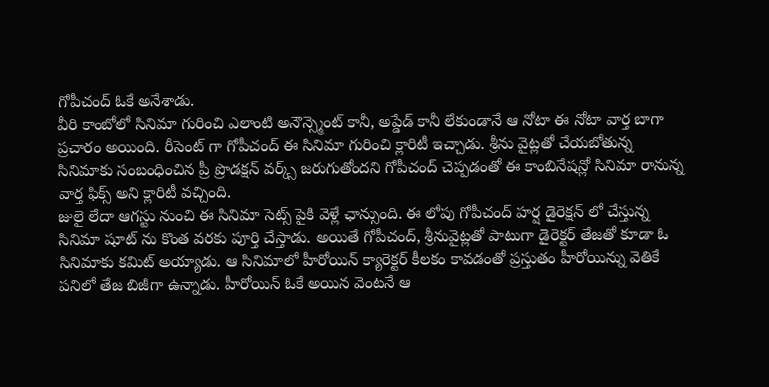గోపీచంద్ ఓకే అనేశాడు.
వీరి కాంబోలో సినిమా గురించి ఎలాంటి అనౌన్స్మెంట్ కానీ, అప్డేడ్ కానీ లేకుండానే ఆ నోటా ఈ నోటా వార్త బాగా ప్రచారం అయింది. రీసెంట్ గా గోపీచంద్ ఈ సినిమా గురించి క్లారిటీ ఇచ్చాడు. శ్రీను వైట్లతో చేయబోతున్న సినిమాకు సంబంధించిన ప్రీ ప్రొడక్షన్ వర్క్స్ జరుగుతోందని గోపీచంద్ చెప్పడంతో ఈ కాంబినేషన్లో సినిమా రానున్న వార్త ఫిక్స్ అని క్లారిటీ వచ్చింది.
జులై లేదా ఆగస్టు నుంచి ఈ సినిమా సెట్స్ పైకి వెళ్లే ఛాన్సుంది. ఈ లోపు గోపీచంద్ హర్ష డైరెక్షన్ లో చేస్తున్న సినిమా షూట్ ను కొంత వరకు పూర్తి చేస్తాడు. అయితే గోపీచంద్, శ్రీనువైట్లతో పాటుగా డైరెక్టర్ తేజతో కూడా ఓ సినిమాకు కమిట్ అయ్యాడు. ఆ సినిమాలో హీరోయిన్ క్యారెక్టర్ కీలకం కావడంతో ప్రస్తుతం హీరోయిన్ను వెతికే పనిలో తేజ బిజీగా ఉన్నాడు. హీరోయిన్ ఓకే అయిన వెంటనే ఆ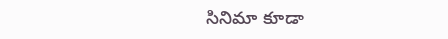సినిమా కూడా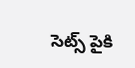సెట్స్ పైకి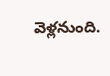వెళ్లనుంది.